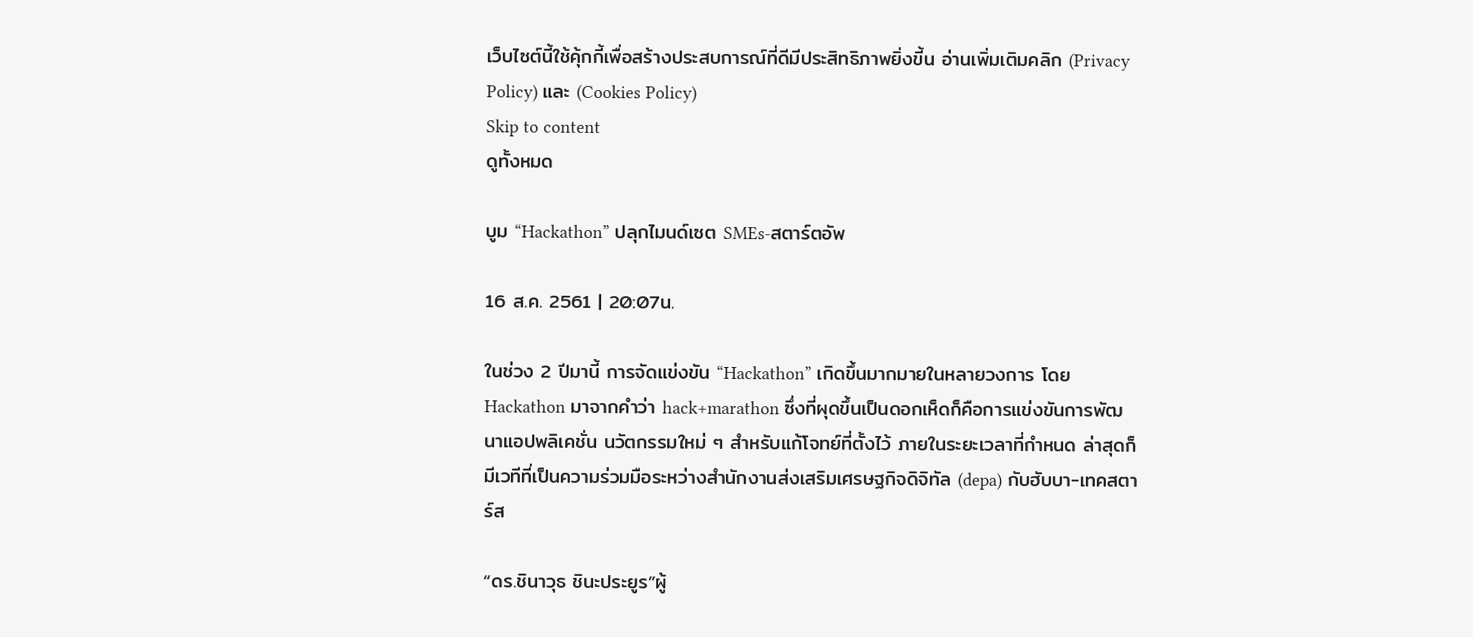เว็บไซต์นี้ใช้คุ้กกี้เพื่อสร้างประสบการณ์ที่ดีมีประสิทธิภาพยิ่งขี้น อ่านเพิ่มเติมคลิก (Privacy Policy) และ (Cookies Policy)
Skip to content
ดูทั้งหมด

บูม “Hackathon” ปลุกไมนด์เซต SMEs-สตาร์ตอัพ

16 ส.ค. 2561 | 20:07น.

ในช่วง 2 ปีมานี้ การจัดแข่งขัน “Hackathon” เกิดขึ้นมากมายในหลายวงการ โดย Hackathon มาจากคำว่า hack+marathon ซึ่งที่ผุดขึ้นเป็นดอกเห็ดก็คือการแข่งขันการพัฒนาแอปพลิเคชั่น นวัตกรรมใหม่ ๆ สำหรับแก้โจทย์ที่ตั้งไว้ ภายในระยะเวลาที่กำหนด ล่าสุดก็มีเวทีที่เป็นความร่วมมือระหว่างสำนักงานส่งเสริมเศรษฐกิจดิจิทัล (depa) กับฮับบา-เทคสตาร์ส

“ดร.ชินาวุธ ชินะประยูร”ผู้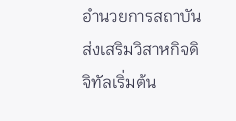อำนวยการสถาบันส่งเสริมวิสาหกิจดิจิทัลเริ่มต้น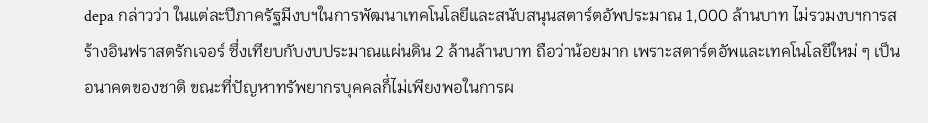depa กล่าวว่า ในแต่ละปีภาครัฐมีงบฯในการพัฒนาเทคโนโลยีและสนับสนุนสตาร์ตอัพประมาณ 1,000 ล้านบาท ไม่รวมงบฯการสร้างอินฟราสตรักเจอร์ ซึ่งเทียบกับงบประมาณแผ่นดิน 2 ล้านล้านบาท ถือว่าน้อยมาก เพราะสตาร์ตอัพและเทคโนโลยีใหม่ ๆ เป็นอนาคตของชาติ ขณะที่ปัญหาทรัพยากรบุคคลก็่ไม่เพียงพอในการผ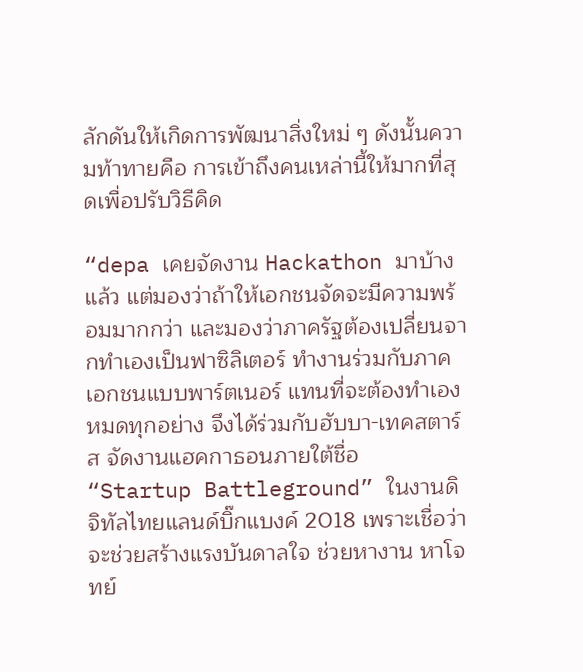ลักดันให้เกิดการพัฒนาสิ่งใหม่ ๆ ดังนั้นความท้าทายคือ การเข้าถึงคนเหล่านี้ให้มากที่สุดเพื่อปรับวิธีคิด

“depa เคยจัดงาน Hackathon มาบ้างแล้ว แต่มองว่าถ้าให้เอกชนจัดจะมีความพร้อมมากกว่า และมองว่าภาครัฐต้องเปลี่ยนจากทำเองเป็นฟาซิลิเตอร์ ทำงานร่วมกับภาคเอกชนแบบพาร์ตเนอร์ แทนที่จะต้องทำเองหมดทุกอย่าง จึงได้ร่วมกับฮับบา-เทคสตาร์ส จัดงานแฮคกาธอนภายใต้ชื่อ “Startup Battleground” ในงานดิจิทัลไทยแลนด์บิ๊กแบงค์ 2018 เพราะเชื่อว่า จะช่วยสร้างแรงบันดาลใจ ช่วยหางาน หาโจทย์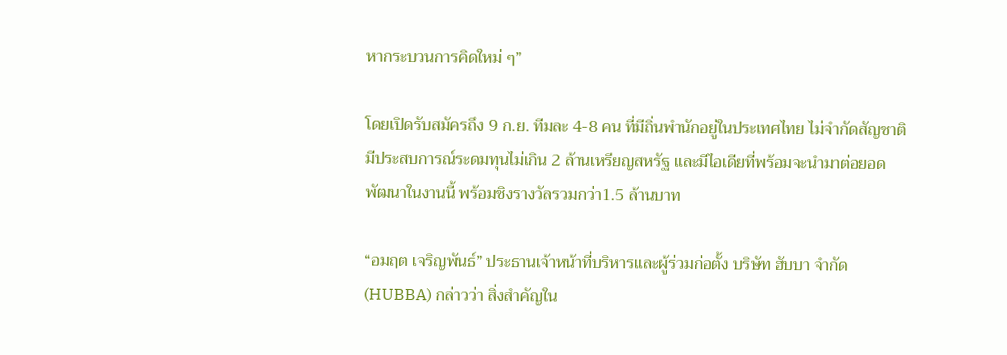หากระบวนการคิดใหม่ ๆ”

โดยเปิดรับสมัครถึง 9 ก.ย. ทีมละ 4-8 คน ที่มีถิ่นพำนักอยู่ในประเทศไทย ไม่จำกัดสัญชาติ มีประสบการณ์ระดมทุนไม่เกิน 2 ล้านเหรียญสหรัฐ และมีไอเดียที่พร้อมจะนำมาต่อยอดพัฒนาในงานนี้ พร้อมชิงรางวัลรวมกว่า1.5 ล้านบาท

“อมฤต เจริญพันธ์” ประธานเจ้าหน้าที่บริหารและผู้ร่วมก่อตั้ง บริษัท ฮับบา จำกัด (HUBBA) กล่าวว่า สิ่งสำคัญใน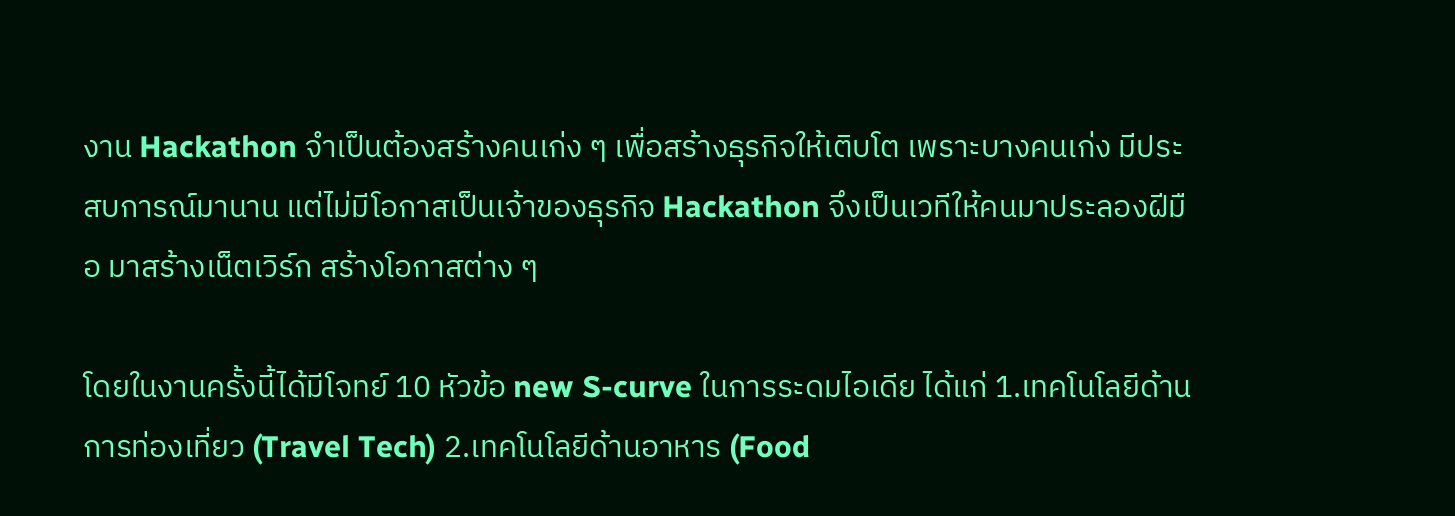งาน Hackathon จำเป็นต้องสร้างคนเก่ง ๆ เพื่อสร้างธุรกิจให้เติบโต เพราะบางคนเก่ง มีประสบการณ์มานาน แต่ไม่มีโอกาสเป็นเจ้าของธุรกิจ Hackathon จึงเป็นเวทีให้คนมาประลองฝีมือ มาสร้างเน็ตเวิร์ก สร้างโอกาสต่าง ๆ

โดยในงานครั้งนี้ได้มีโจทย์ 10 หัวข้อ new S-curve ในการระดมไอเดีย ได้แก่ 1.เทคโนโลยีด้านการท่องเที่ยว (Travel Tech) 2.เทคโนโลยีด้านอาหาร (Food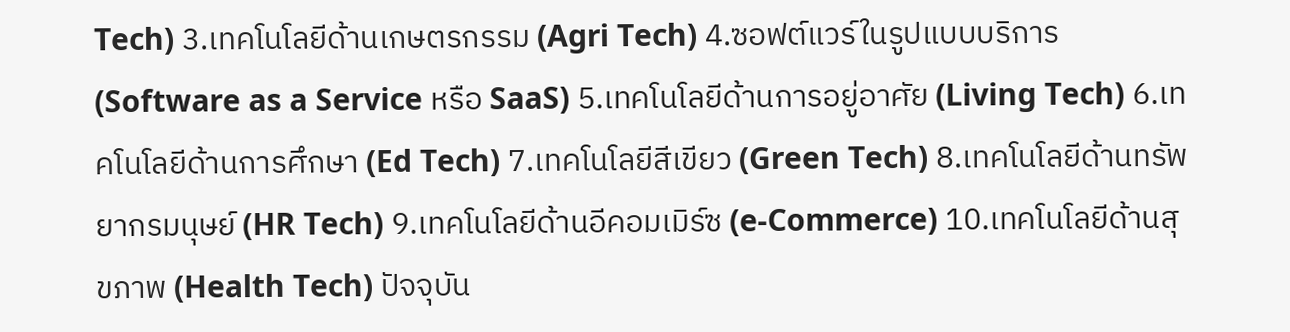Tech) 3.เทคโนโลยีด้านเกษตรกรรม (Agri Tech) 4.ซอฟต์แวร์ในรูปแบบบริการ (Software as a Service หรือ SaaS) 5.เทคโนโลยีด้านการอยู่อาศัย (Living Tech) 6.เทคโนโลยีด้านการศึกษา (Ed Tech) 7.เทคโนโลยีสีเขียว (Green Tech) 8.เทคโนโลยีด้านทรัพยากรมนุษย์ (HR Tech) 9.เทคโนโลยีด้านอีคอมเมิร์ซ (e-Commerce) 10.เทคโนโลยีด้านสุขภาพ (Health Tech) ปัจจุบัน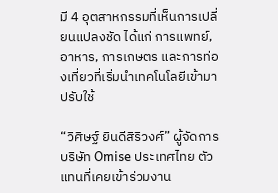มี 4 อุตสาหกรรมที่เห็นการเปลี่ยนแปลงชัด ได้แก่ การแพทย์, อาหาร, การเกษตร และการท่องเที่ยวที่เริ่มนำเทคโนโลยีเข้ามาปรับใช้

“วิศิษฐ์ ยินดีสิริวงศ์” ผู้จัดการบริษัท Omise ประเทศไทย ตัวแทนที่เคยเข้าร่วมงาน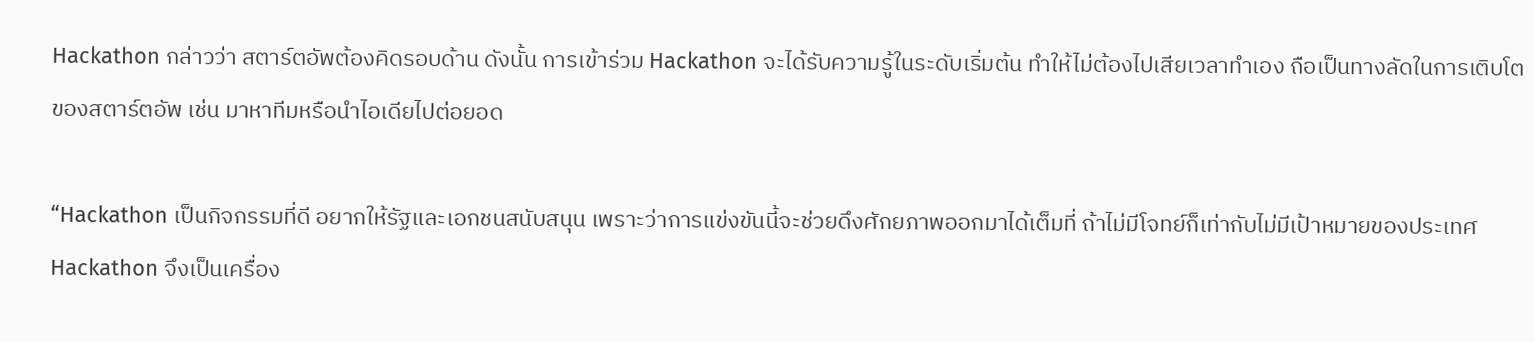Hackathon กล่าวว่า สตาร์ตอัพต้องคิดรอบด้าน ดังนั้น การเข้าร่วม Hackathon จะได้รับความรู้ในระดับเริ่มต้น ทำให้ไม่ต้องไปเสียเวลาทำเอง ถือเป็นทางลัดในการเติบโตของสตาร์ตอัพ เช่น มาหาทีมหรือนำไอเดียไปต่อยอด

“Hackathon เป็นกิจกรรมที่ดี อยากให้รัฐและเอกชนสนับสนุน เพราะว่าการแข่งขันนี้จะช่วยดึงศักยภาพออกมาได้เต็มที่ ถ้าไม่มีโจทย์ก็เท่ากับไม่มีเป้าหมายของประเทศ Hackathon จึงเป็นเครื่อง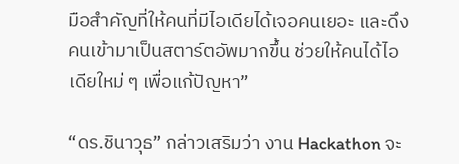มือสำคัญที่ให้คนที่มีไอเดียได้เจอคนเยอะ และดึงคนเข้ามาเป็นสตาร์ตอัพมากขึ้น ช่วยให้คนได้ไอเดียใหม่ ๆ เพื่อแก้ปัญหา”

“ดร.ชินาวุธ” กล่าวเสริมว่า งาน Hackathon จะ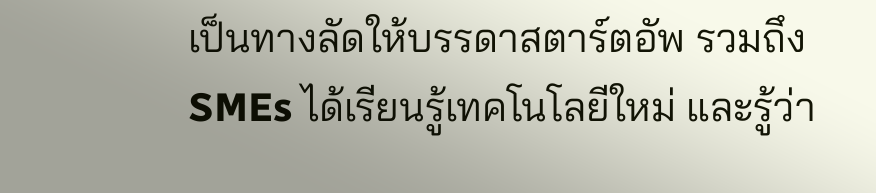เป็นทางลัดให้บรรดาสตาร์ตอัพ รวมถึง SMEs ได้เรียนรู้เทคโนโลยีใหม่ และรู้ว่า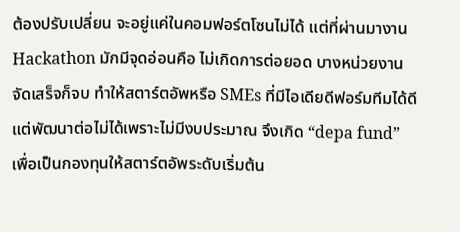ต้องปรับเปลี่ยน จะอยู่แค่ในคอมฟอร์ตโซนไม่ได้ แต่ที่ผ่านมางาน Hackathon มักมีจุดอ่อนคือ ไม่เกิดการต่อยอด บางหน่วยงานจัดเสร็จก็จบ ทำให้สตาร์ตอัพหรือ SMEs ที่มีไอเดียดีฟอร์มทีมได้ดี แต่พัฒนาต่อไม่ได้เพราะไม่มีงบประมาณ จึงเกิด “depa fund” เพื่อเป็นกองทุนให้สตาร์ตอัพระดับเริ่มต้น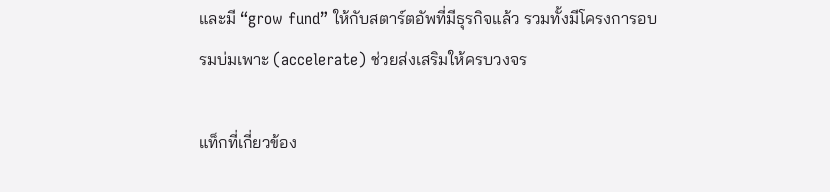และมี “grow fund” ให้กับสตาร์ตอัพที่มีธุรกิจแล้ว รวมทั้งมีโครงการอบรมบ่มเพาะ (accelerate) ช่วยส่งเสริมให้ครบวงจร

แท็กที่เกี่ยวข้อง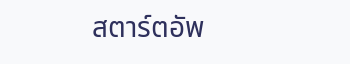สตาร์ตอัพ